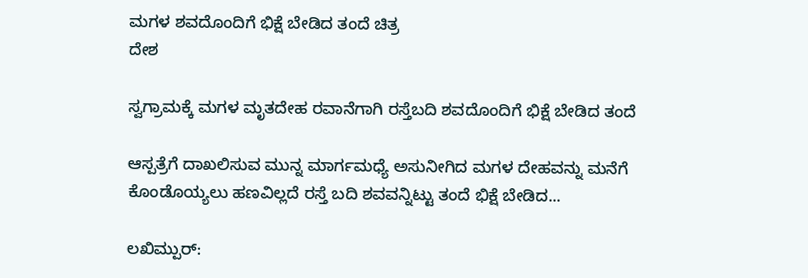ಮಗಳ ಶವದೊಂದಿಗೆ ಭಿಕ್ಷೆ ಬೇಡಿದ ತಂದೆ ಚಿತ್ರ
ದೇಶ

ಸ್ವಗ್ರಾಮಕ್ಕೆ ಮಗಳ ಮೃತದೇಹ ರವಾನೆಗಾಗಿ ರಸ್ತೆಬದಿ ಶವದೊಂದಿಗೆ ಭಿಕ್ಷೆ ಬೇಡಿದ ತಂದೆ

ಆಸ್ಪತ್ರೆಗೆ ದಾಖಲಿಸುವ ಮುನ್ನ ಮಾರ್ಗಮಧ್ಯೆ ಅಸುನೀಗಿದ ಮಗಳ ದೇಹವನ್ನು ಮನೆಗೆ ಕೊಂಡೊಯ್ಯಲು ಹಣವಿಲ್ಲದೆ ರಸ್ತೆ ಬದಿ ಶವವನ್ನಿಟ್ಟು ತಂದೆ ಭಿಕ್ಷೆ ಬೇಡಿದ...

ಲಖಿಮ್ಪುರ್: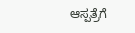ಆಸ್ಪತ್ರೆಗೆ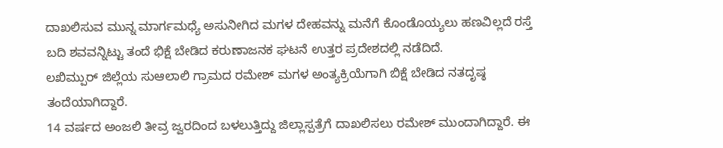ದಾಖಲಿಸುವ ಮುನ್ನ ಮಾರ್ಗಮಧ್ಯೆ ಅಸುನೀಗಿದ ಮಗಳ ದೇಹವನ್ನು ಮನೆಗೆ ಕೊಂಡೊಯ್ಯಲು ಹಣವಿಲ್ಲದೆ ರಸ್ತೆ ಬದಿ ಶವವನ್ನಿಟ್ಟು ತಂದೆ ಭಿಕ್ಷೆ ಬೇಡಿದ ಕರುಣಾಜನಕ ಘಟನೆ ಉತ್ತರ ಪ್ರದೇಶದಲ್ಲಿ ನಡೆದಿದೆ.
ಲಖಿಮ್ಪುರ್ ಜಿಲ್ಲೆಯ ಸುಆಲಾಲಿ ಗ್ರಾಮದ ರಮೇಶ್ ಮಗಳ ಅಂತ್ಯಕ್ರಿಯೆಗಾಗಿ ಬಿಕ್ಷೆ ಬೇಡಿದ ನತದೃಷ್ಠ ತಂದೆಯಾಗಿದ್ದಾರೆ.
14 ವರ್ಷದ ಅಂಜಲಿ ತೀವ್ರ ಜ್ವರದಿಂದ ಬಳಲುತ್ತಿದ್ದು ಜಿಲ್ಲಾಸ್ಪತ್ರೆಗೆ ದಾಖಲಿಸಲು ರಮೇಶ್ ಮುಂದಾಗಿದ್ದಾರೆ. ಈ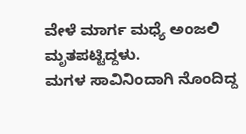ವೇಳೆ ಮಾರ್ಗ ಮಧ್ಯೆ ಅಂಜಲಿ ಮೃತಪಟ್ಟಿದ್ದಳು.
ಮಗಳ ಸಾವಿನಿಂದಾಗಿ ನೊಂದಿದ್ದ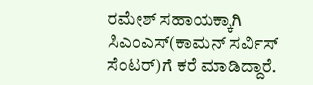ರಮೇಶ್ ಸಹಾಯಕ್ಕಾಗಿ ಸಿಎಂಎಸ್(ಕಾಮನ್ ಸರ್ವಿಸ್ ಸೆಂಟರ್)ಗೆ ಕರೆ ಮಾಡಿದ್ದಾರೆ.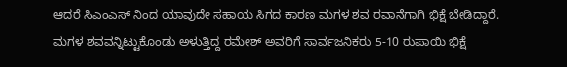ಆದರೆ ಸಿಎಂಎಸ್ ನಿಂದ ಯಾವುದೇ ಸಹಾಯ ಸಿಗದ ಕಾರಣ ಮಗಳ ಶವ ರವಾನೆಗಾಗಿ ಭಿಕ್ಷೆ ಬೇಡಿದ್ದಾರೆ.
ಮಗಳ ಶವವನ್ನಿಟ್ಟುಕೊಂಡು ಅಳುತ್ತಿದ್ದ ರಮೇಶ್ ಅವರಿಗೆ ಸಾರ್ವಜನಿಕರು 5-10 ರುಪಾಯಿ ಭಿಕ್ಷೆ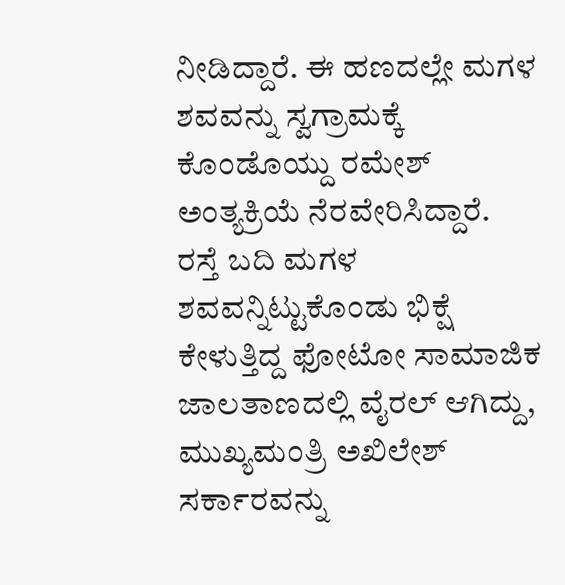ನೀಡಿದ್ದಾರೆ. ಈ ಹಣದಲ್ಲೇ ಮಗಳ ಶವವನ್ನು ಸ್ವಗ್ರಾಮಕ್ಕೆ ಕೊಂಡೊಯ್ದು ರಮೇಶ್ ಅಂತ್ಯಕ್ರಿಯೆ ನೆರವೇರಿಸಿದ್ದಾರೆ.
ರಸ್ತೆ ಬದಿ ಮಗಳ ಶವವನ್ನಿಟ್ಟುಕೊಂಡು ಭಿಕ್ಷೆ ಕೇಳುತ್ತಿದ್ದ ಫೋಟೋ ಸಾಮಾಜಿಕ ಜಾಲತಾಣದಲ್ಲಿ ವೈರಲ್ ಆಗಿದ್ದು, ಮುಖ್ಯಮಂತ್ರಿ ಅಖಿಲೇಶ್ ಸರ್ಕಾರವನ್ನು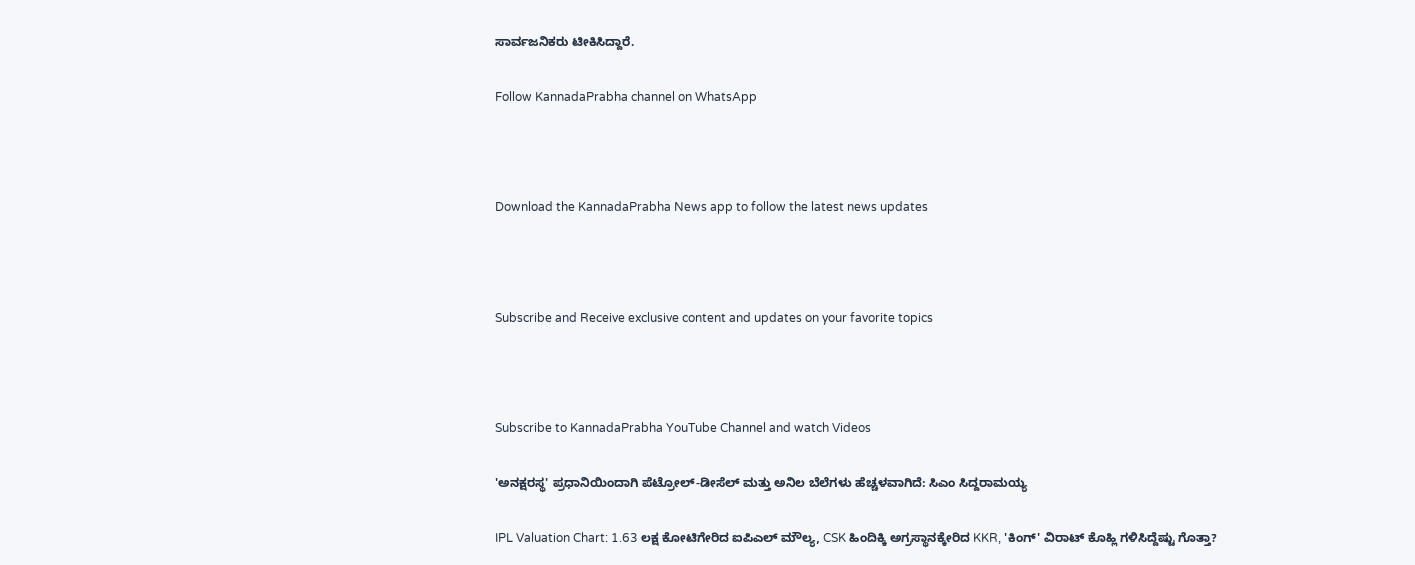ಸಾರ್ವಜನಿಕರು ಟೀಕಿಸಿದ್ದಾರೆ.

Follow KannadaPrabha channel on WhatsApp



Download the KannadaPrabha News app to follow the latest news updates



Subscribe and Receive exclusive content and updates on your favorite topics



Subscribe to KannadaPrabha YouTube Channel and watch Videos

'ಅನಕ್ಷರಸ್ಥ' ಪ್ರಧಾನಿಯಿಂದಾಗಿ ಪೆಟ್ರೋಲ್-ಡೀಸೆಲ್ ಮತ್ತು ಅನಿಲ ಬೆಲೆಗಳು ಹೆಚ್ಚಳವಾಗಿದೆ: ಸಿಎಂ ಸಿದ್ದರಾಮಯ್ಯ

IPL Valuation Chart: 1.63 ಲಕ್ಷ ಕೋಟಿಗೇರಿದ ಐಪಿಎಲ್ ಮೌಲ್ಯ, CSK ಹಿಂದಿಕ್ಕಿ ಅಗ್ರಸ್ಥಾನಕ್ಕೇರಿದ KKR, 'ಕಿಂಗ್' ವಿರಾಟ್ ಕೊಹ್ಲಿ ಗಳಿಸಿದ್ದೆಷ್ಟು ಗೊತ್ತಾ?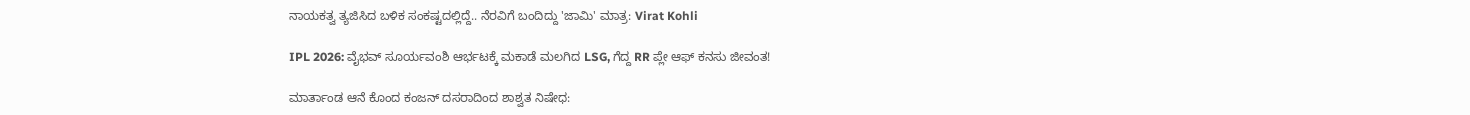ನಾಯಕತ್ವ ತ್ಯಜಿಸಿದ ಬಳಿಕ ಸಂಕಷ್ಟದಲ್ಲಿದ್ದೆ.. ನೆರವಿಗೆ ಬಂದಿದ್ದು 'ಜಾಮಿ' ಮಾತ್ರ: Virat Kohli

IPL 2026: ವೈಭವ್ ಸೂರ್ಯವಂಶಿ ಆರ್ಭಟಕ್ಕೆ ಮಕಾಡೆ ಮಲಗಿದ LSG, ಗೆದ್ದ RR ಪ್ಲೇ ಆಫ್ ಕನಸು ಜೀವಂತ!

ಮಾರ್ತಾಂಡ ಆನೆ ಕೊಂದ ಕಂಜನ್ ದಸರಾದಿಂದ ಶಾಶ್ವತ ನಿಷೇಧ: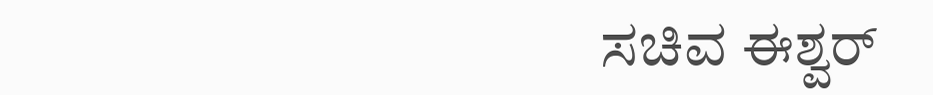ಸಚಿವ ಈಶ್ವರ್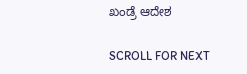ಖಂಡ್ರೆ ಆದೇಶ

SCROLL FOR NEXT